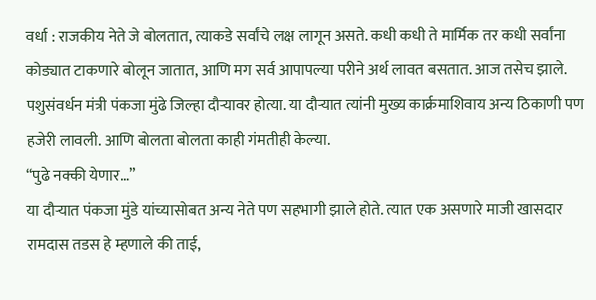वर्धा : राजकीय नेते जे बोलतात, त्याकडे सर्वांचे लक्ष लागून असते. कधी कधी ते मार्मिक तर कधी सर्वांना कोड्यात टाकणारे बोलून जातात, आणि मग सर्व आपापल्या परीने अर्थ लावत बसतात. आज तसेच झाले. पशुसंवर्धन मंत्री पंकजा मुंढे जिल्हा दौऱ्यावर होत्या. या दौऱ्यात त्यांनी मुख्य कार्क्रमाशिवाय अन्य ठिकाणी पण हजेरी लावली. आणि बोलता बोलता काही गंमतीही केल्या.
“पुढे नक्की येणार…”
या दौऱ्यात पंकजा मुंडे यांच्यासोबत अन्य नेते पण सहभागी झाले होते. त्यात एक असणारे माजी खासदार रामदास तडस हे म्हणाले की ताई,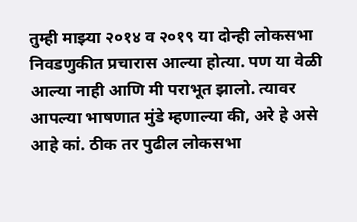तुम्ही माझ्या २०१४ व २०१९ या दोन्ही लोकसभा निवडणुकीत प्रचारास आल्या होत्या. पण या वेळी आल्या नाही आणि मी पराभूत झालो. त्यावर आपल्या भाषणात मुंडे म्हणाल्या की, अरे हे असे आहे कां. ठीक तर पुढील लोकसभा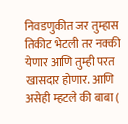निवडणुकीत जर तुम्हास तिकीट भेटली तर नक्की येणार आणि तुम्ही परत खासदार होणार. आणि असेही म्हटले की बाबा (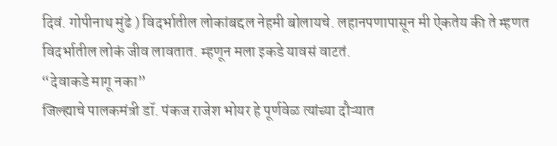दिवं. गोपीनाथ मुंढे ) विदर्भातील लोकांबद्दल नेहमी बोलायचे. लहानपणापासून मी ऐकतेय की ते म्हणत विदर्भातील लोकं जीव लावतात. म्हणून मला इकडे यावसं वाटतं.
“देवाकडे मागू नका”
जिल्ह्याचे पालकमंत्री डॉ. पंकज राजेश भोयर हे पूर्णवेळ त्यांच्या दौऱ्यात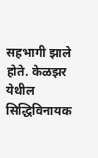सहभागी झाले होते. केळझर येथील सिद्धिविनायक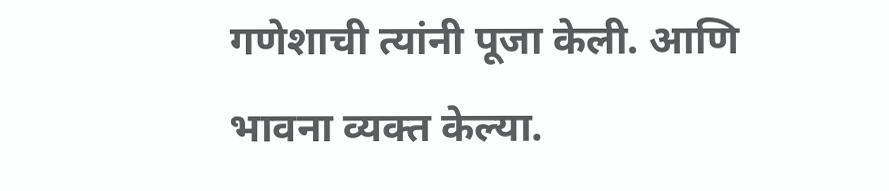गणेशाची त्यांनी पूजा केली. आणि भावना व्यक्त केल्या.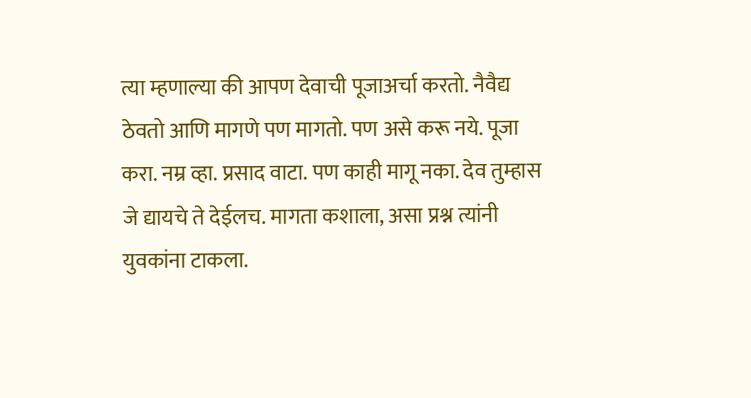त्या म्हणाल्या की आपण देवाची पूजाअर्चा करतो. नैवैद्य ठेवतो आणि मागणे पण मागतो. पण असे करू नये. पूजा करा. नम्र व्हा. प्रसाद वाटा. पण काही मागू नका. देव तुम्हास जे द्यायचे ते देईलच. मागता कशाला, असा प्रश्न त्यांनी युवकांना टाकला.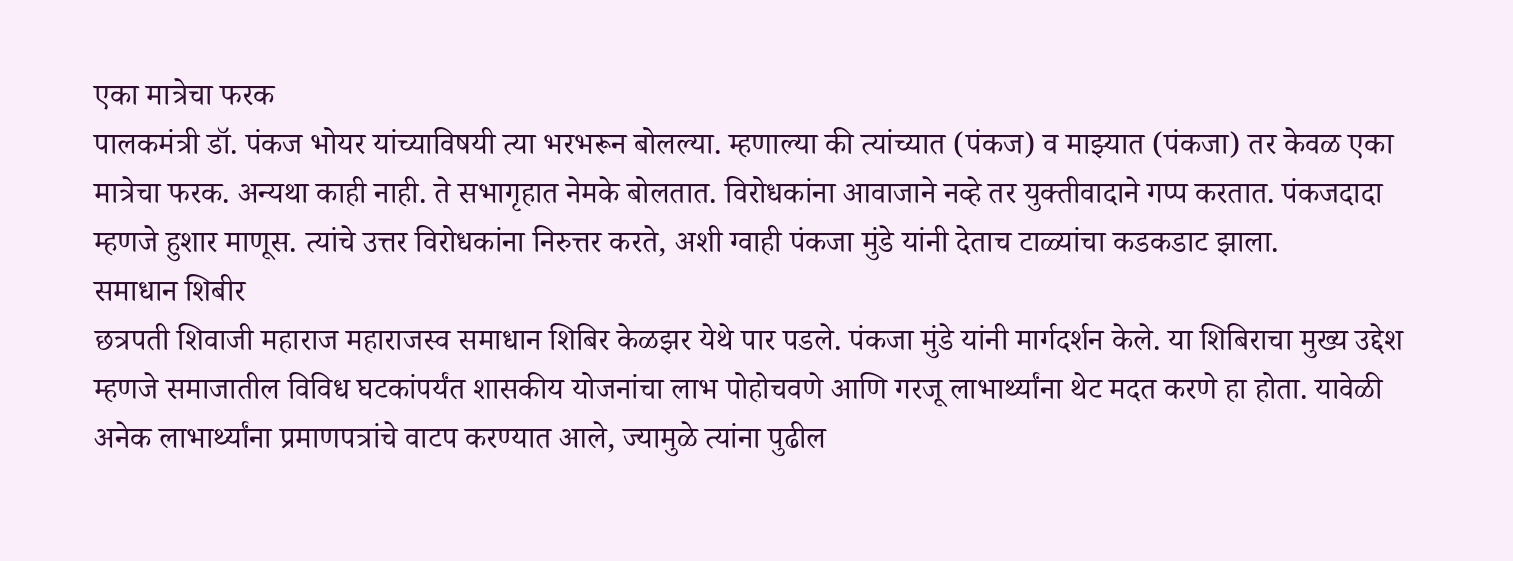एका मात्रेचा फरक
पालकमंत्री डॉ. पंकज भोयर यांच्याविषयी त्या भरभरून बोलल्या. म्हणाल्या की त्यांच्यात (पंकज) व माझ्यात (पंकजा) तर केवळ एका मात्रेचा फरक. अन्यथा काही नाही. ते सभागृहात नेमके बोलतात. विरोधकांना आवाजाने नव्हे तर युक्तीवादाने गप्प करतात. पंकजदादा म्हणजे हुशार माणूस. त्यांचे उत्तर विरोधकांना निरुत्तर करते, अशी ग्वाही पंकजा मुंडे यांनी देताच टाळ्यांचा कडकडाट झाला.
समाधान शिबीर
छत्रपती शिवाजी महाराज महाराजस्व समाधान शिबिर केळझर येथे पार पडले. पंकजा मुंडे यांनी मार्गदर्शन केले. या शिबिराचा मुख्य उद्देश म्हणजे समाजातील विविध घटकांपर्यंत शासकीय योजनांचा लाभ पोहोचवणे आणि गरजू लाभार्थ्यांना थेट मदत करणे हा होता. यावेळी अनेक लाभार्थ्यांना प्रमाणपत्रांचे वाटप करण्यात आले, ज्यामुळे त्यांना पुढील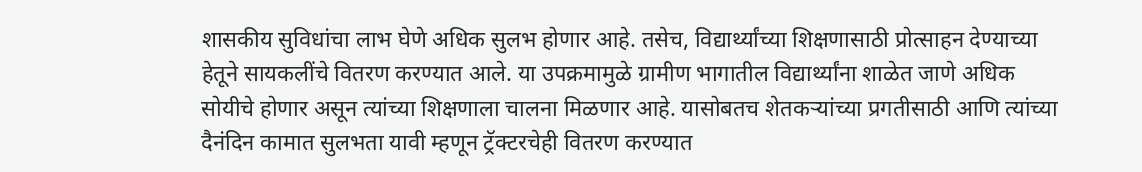शासकीय सुविधांचा लाभ घेणे अधिक सुलभ होणार आहे. तसेच, विद्यार्थ्यांच्या शिक्षणासाठी प्रोत्साहन देण्याच्या हेतूने सायकलींचे वितरण करण्यात आले. या उपक्रमामुळे ग्रामीण भागातील विद्यार्थ्यांना शाळेत जाणे अधिक सोयीचे होणार असून त्यांच्या शिक्षणाला चालना मिळणार आहे. यासोबतच शेतकऱ्यांच्या प्रगतीसाठी आणि त्यांच्या दैनंदिन कामात सुलभता यावी म्हणून ट्रॅक्टरचेही वितरण करण्यात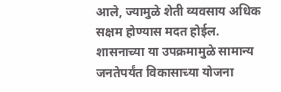आले, ज्यामुळे शेती व्यवसाय अधिक सक्षम होण्यास मदत होईल. शासनाच्या या उपक्रमामुळे सामान्य जनतेपर्यंत विकासाच्या योजना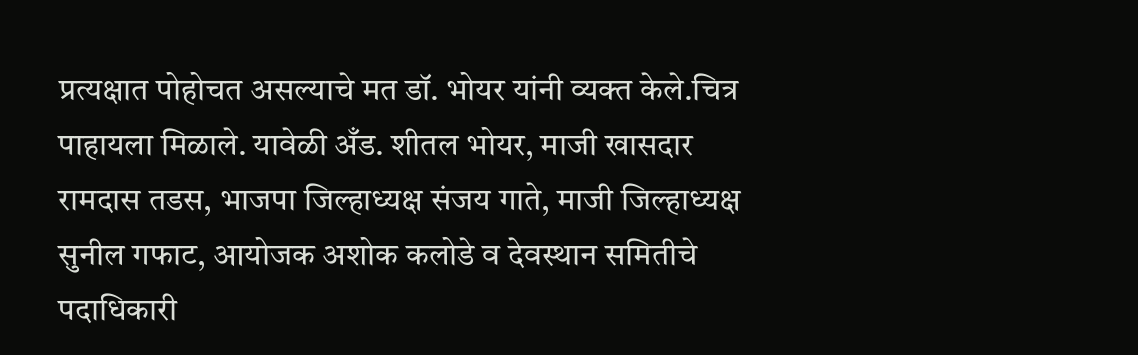प्रत्यक्षात पोहोचत असल्याचे मत डॉ. भोयर यांनी व्यक्त केले.चित्र पाहायला मिळाले. यावेळी अँड. शीतल भोयर, माजी खासदार रामदास तडस, भाजपा जिल्हाध्यक्ष संजय गाते, माजी जिल्हाध्यक्ष सुनील गफाट, आयोजक अशोक कलोडे व देवस्थान समितीचे पदाधिकारी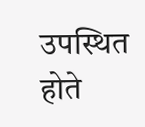उपस्थित होते